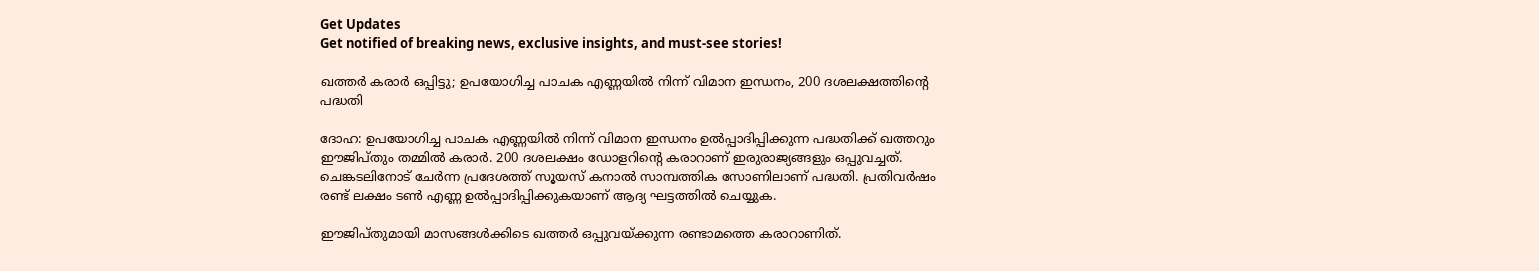Get Updates
Get notified of breaking news, exclusive insights, and must-see stories!

ഖത്തര്‍ കരാര്‍ ഒപ്പിട്ടു; ഉപയോഗിച്ച പാചക എണ്ണയില്‍ നിന്ന് വിമാന ഇന്ധനം, 200 ദശലക്ഷത്തിന്റെ പദ്ധതി

ദോഹ: ഉപയോഗിച്ച പാചക എണ്ണയില്‍ നിന്ന് വിമാന ഇന്ധനം ഉല്‍പ്പാദിപ്പിക്കുന്ന പദ്ധതിക്ക് ഖത്തറും ഈജിപ്തും തമ്മില്‍ കരാര്‍. 200 ദശലക്ഷം ഡോളറിന്റെ കരാറാണ് ഇരുരാജ്യങ്ങളും ഒപ്പുവച്ചത്. ചെങ്കടലിനോട് ചേര്‍ന്ന പ്രദേശത്ത് സൂയസ് കനാല്‍ സാമ്പത്തിക സോണിലാണ് പദ്ധതി. പ്രതിവര്‍ഷം രണ്ട് ലക്ഷം ടണ്‍ എണ്ണ ഉല്‍പ്പാദിപ്പിക്കുകയാണ് ആദ്യ ഘട്ടത്തില്‍ ചെയ്യുക.

ഈജിപ്തുമായി മാസങ്ങള്‍ക്കിടെ ഖത്തര്‍ ഒപ്പുവയ്ക്കുന്ന രണ്ടാമത്തെ കരാറാണിത്.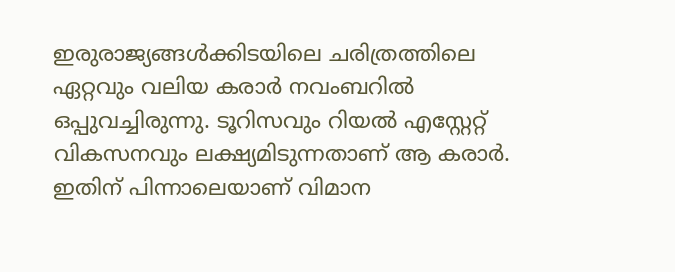ഇരുരാജ്യങ്ങള്‍ക്കിടയിലെ ചരിത്രത്തിലെ ഏറ്റവും വലിയ കരാര്‍ നവംബറില്‍ ഒപ്പുവച്ചിരുന്നു. ടൂറിസവും റിയല്‍ എസ്റ്റേറ്റ് വികസനവും ലക്ഷ്യമിടുന്നതാണ് ആ കരാര്‍. ഇതിന് പിന്നാലെയാണ് വിമാന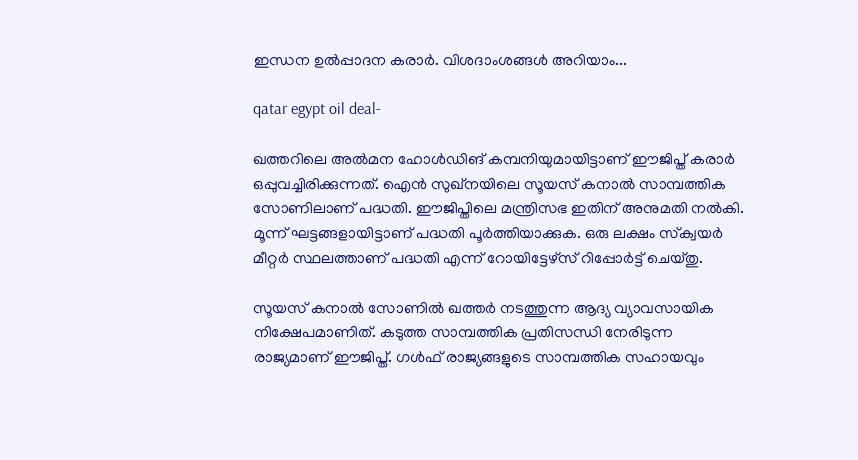ഇന്ധന ഉല്‍പ്പാദന കരാര്‍. വിശദാംശങ്ങള്‍ അറിയാം...

qatar egypt oil deal-

ഖത്തറിലെ അല്‍മന ഹോള്‍ഡിങ് കമ്പനിയുമായിട്ടാണ് ഈജിപ്ത് കരാര്‍ ഒപ്പുവച്ചിരിക്കുന്നത്. ഐന്‍ സുഖ്‌നയിലെ സൂയസ് കനാല്‍ സാമ്പത്തിക സോണിലാണ് പദ്ധതി. ഈജിപ്തിലെ മന്ത്രിസഭ ഇതിന് അനുമതി നല്‍കി. മൂന്ന് ഘട്ടങ്ങളായിട്ടാണ് പദ്ധതി പൂര്‍ത്തിയാക്കുക. ഒരു ലക്ഷം സ്‌ക്വയര്‍ മീറ്റര്‍ സ്ഥലത്താണ് പദ്ധതി എന്ന് റോയിട്ടേഴ്‌സ് റിപ്പോര്‍ട്ട് ചെയ്തു.

സൂയസ് കനാല്‍ സോണില്‍ ഖത്തര്‍ നടത്തുന്ന ആദ്യ വ്യാവസായിക നിക്ഷേപമാണിത്. കടുത്ത സാമ്പത്തിക പ്രതിസന്ധി നേരിടുന്ന രാജ്യമാണ് ഈജിപ്ത്. ഗള്‍ഫ് രാജ്യങ്ങളുടെ സാമ്പത്തിക സഹായവും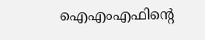ഐഎംഎഫിന്റെ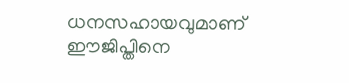ധനസഹായവുമാണ് ഈജിപ്തിനെ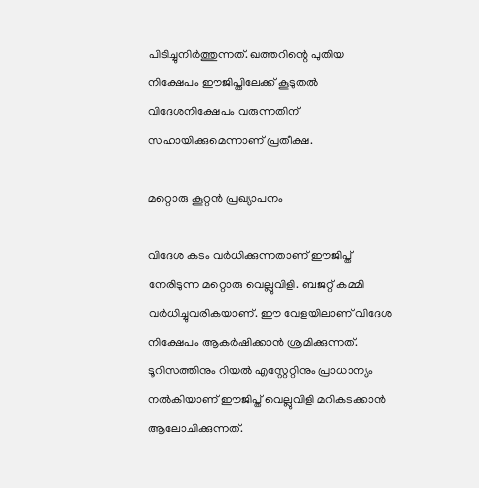പിടിച്ചുനിര്‍ത്തുന്നത്. ഖത്തറിന്റെ പുതിയ നിക്ഷേപം ഈജിപ്തിലേക്ക് കൂടുതല്‍ വിദേശനിക്ഷേപം വരുന്നതിന് സഹായിക്കുമെന്നാണ് പ്രതീക്ഷ.

മറ്റൊരു കൂറ്റന്‍ പ്രഖ്യാപനം

വിദേശ കടം വര്‍ധിക്കുന്നതാണ് ഈജിപ്ത് നേരിടുന്ന മറ്റൊരു വെല്ലുവിളി. ബജറ്റ് കമ്മി വര്‍ധിച്ചുവരികയാണ്. ഈ വേളയിലാണ് വിദേശ നിക്ഷേപം ആകര്‍ഷിക്കാന്‍ ശ്രമിക്കുന്നത്. ടൂറിസത്തിനും റിയല്‍ എസ്റ്റേറ്റിനും പ്രാധാന്യം നല്‍കിയാണ് ഈജിപ്ത് വെല്ലുവിളി മറികടക്കാന്‍ ആലോചിക്കുന്നത്.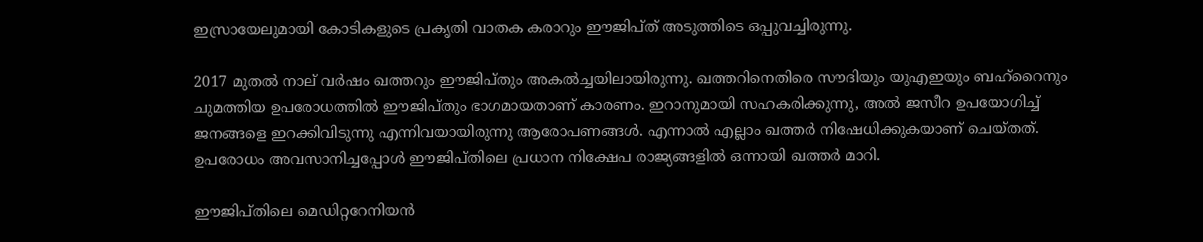ഇസ്രായേലുമായി കോടികളുടെ പ്രകൃതി വാതക കരാറും ഈജിപ്ത് അടുത്തിടെ ഒപ്പുവച്ചിരുന്നു.

2017 മുതല്‍ നാല് വര്‍ഷം ഖത്തറും ഈജിപ്തും അകല്‍ച്ചയിലായിരുന്നു. ഖത്തറിനെതിരെ സൗദിയും യുഎഇയും ബഹ്‌റൈനും ചുമത്തിയ ഉപരോധത്തില്‍ ഈജിപ്തും ഭാഗമായതാണ് കാരണം. ഇറാനുമായി സഹകരിക്കുന്നു, അല്‍ ജസീറ ഉപയോഗിച്ച് ജനങ്ങളെ ഇറക്കിവിടുന്നു എന്നിവയായിരുന്നു ആരോപണങ്ങള്‍. എന്നാല്‍ എല്ലാം ഖത്തര്‍ നിഷേധിക്കുകയാണ് ചെയ്തത്. ഉപരോധം അവസാനിച്ചപ്പോള്‍ ഈജിപ്തിലെ പ്രധാന നിക്ഷേപ രാജ്യങ്ങളില്‍ ഒന്നായി ഖത്തര്‍ മാറി.

ഈജിപ്തിലെ മെഡിറ്ററേനിയന്‍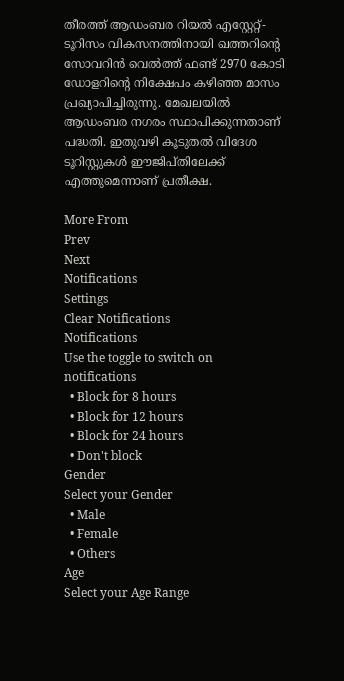തീരത്ത് ആഡംബര റിയല്‍ എസ്റ്റേറ്റ്-ടൂറിസം വികസനത്തിനായി ഖത്തറിന്റെ സോവറിന്‍ വെല്‍ത്ത് ഫണ്ട് 2970 കോടി ഡോളറിന്റെ നിക്ഷേപം കഴിഞ്ഞ മാസം പ്രഖ്യാപിച്ചിരുന്നു. മേഖലയില്‍ ആഡംബര നഗരം സ്ഥാപിക്കുന്നതാണ് പദ്ധതി. ഇതുവഴി കൂടുതല്‍ വിദേശ ടൂറിസ്റ്റുകള്‍ ഈജിപ്തിലേക്ക് എത്തുമെന്നാണ് പ്രതീക്ഷ.

More From
Prev
Next
Notifications
Settings
Clear Notifications
Notifications
Use the toggle to switch on notifications
  • Block for 8 hours
  • Block for 12 hours
  • Block for 24 hours
  • Don't block
Gender
Select your Gender
  • Male
  • Female
  • Others
Age
Select your Age Range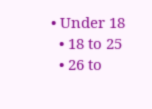• Under 18
  • 18 to 25
  • 26 to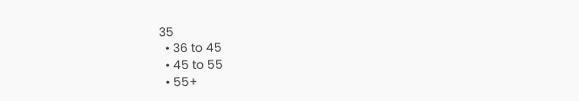35
  • 36 to 45
  • 45 to 55
  • 55+